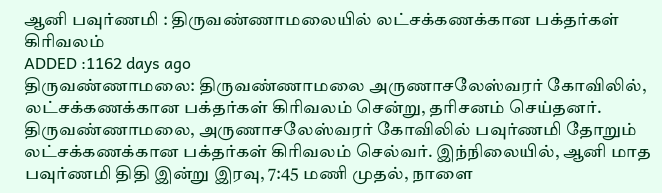ஆனி பவுர்ணமி : திருவண்ணாமலையில் லட்சக்கணக்கான பக்தர்கள் கிரிவலம்
ADDED :1162 days ago
திருவண்ணாமலை: திருவண்ணாமலை அருணாசலேஸ்வரர் கோவிலில், லட்சக்கணக்கான பக்தர்கள் கிரிவலம் சென்று, தரிசனம் செய்தனர்.
திருவண்ணாமலை, அருணாசலேஸ்வரர் கோவிலில் பவுர்ணமி தோறும் லட்சக்கணக்கான பக்தர்கள் கிரிவலம் செல்வர். இந்நிலையில், ஆனி மாத பவுர்ணமி திதி இன்று இரவு, 7:45 மணி முதல், நாளை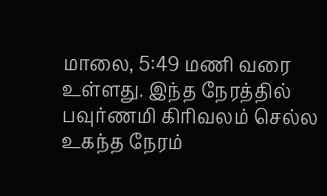மாலை, 5:49 மணி வரை உள்ளது. இந்த நேரத்தில் பவுர்ணமி கிரிவலம் செல்ல உகந்த நேரம்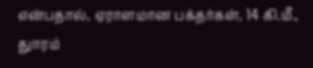என்பதால், ஏராளமான பக்தர்கள், 14 கி.மீ., துாரம்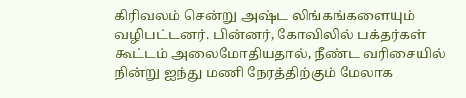கிரிவலம் சென்று அஷ்ட லிங்கங்களையும் வழிபட்டனர். பின்னர், கோவிலில் பக்தர்கள் கூட்டம் அலைமோதியதால், நீண்ட வரிசையில் நின்று ஐந்து மணி நேரத்திற்கும் மேலாக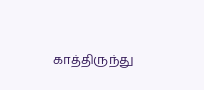காத்திருந்து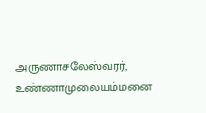அருணாசலேஸ்வரர், உண்ணாமுலையம்மனை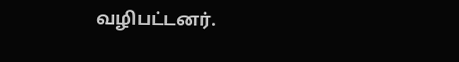வழிபட்டனர்.